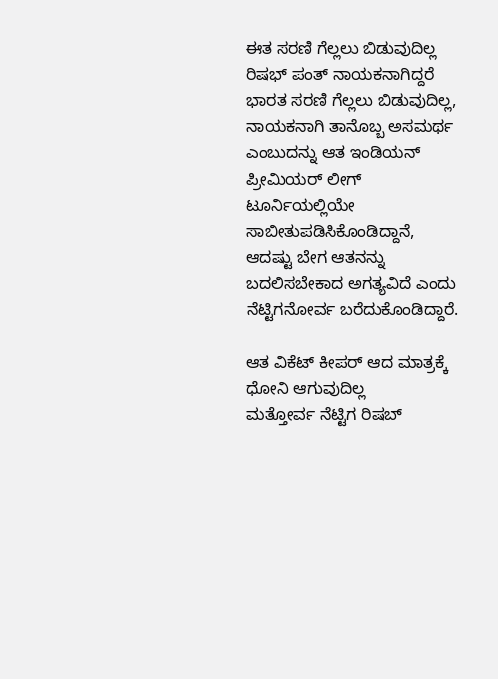ಈತ ಸರಣಿ ಗೆಲ್ಲಲು ಬಿಡುವುದಿಲ್ಲ
ರಿಷಭ್ ಪಂತ್ ನಾಯಕನಾಗಿದ್ದರೆ ಭಾರತ ಸರಣಿ ಗೆಲ್ಲಲು ಬಿಡುವುದಿಲ್ಲ, ನಾಯಕನಾಗಿ ತಾನೊಬ್ಬ ಅಸಮರ್ಥ ಎಂಬುದನ್ನು ಆತ ಇಂಡಿಯನ್ ಪ್ರೀಮಿಯರ್ ಲೀಗ್ ಟೂರ್ನಿಯಲ್ಲಿಯೇ ಸಾಬೀತುಪಡಿಸಿಕೊಂಡಿದ್ದಾನೆ, ಆದಷ್ಟು ಬೇಗ ಆತನನ್ನು ಬದಲಿಸಬೇಕಾದ ಅಗತ್ಯವಿದೆ ಎಂದು ನೆಟ್ಟಿಗನೋರ್ವ ಬರೆದುಕೊಂಡಿದ್ದಾರೆ.

ಆತ ವಿಕೆಟ್ ಕೀಪರ್ ಆದ ಮಾತ್ರಕ್ಕೆ ಧೋನಿ ಆಗುವುದಿಲ್ಲ
ಮತ್ತೋರ್ವ ನೆಟ್ಟಿಗ ರಿಷಬ್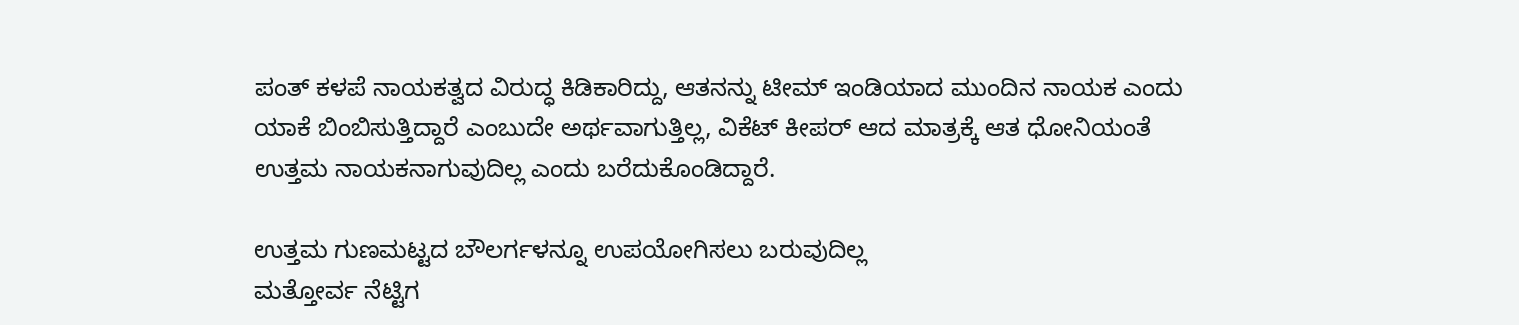ಪಂತ್ ಕಳಪೆ ನಾಯಕತ್ವದ ವಿರುದ್ಧ ಕಿಡಿಕಾರಿದ್ದು, ಆತನನ್ನು ಟೀಮ್ ಇಂಡಿಯಾದ ಮುಂದಿನ ನಾಯಕ ಎಂದು ಯಾಕೆ ಬಿಂಬಿಸುತ್ತಿದ್ದಾರೆ ಎಂಬುದೇ ಅರ್ಥವಾಗುತ್ತಿಲ್ಲ, ವಿಕೆಟ್ ಕೀಪರ್ ಆದ ಮಾತ್ರಕ್ಕೆ ಆತ ಧೋನಿಯಂತೆ ಉತ್ತಮ ನಾಯಕನಾಗುವುದಿಲ್ಲ ಎಂದು ಬರೆದುಕೊಂಡಿದ್ದಾರೆ.

ಉತ್ತಮ ಗುಣಮಟ್ಟದ ಬೌಲರ್ಗಳನ್ನೂ ಉಪಯೋಗಿಸಲು ಬರುವುದಿಲ್ಲ
ಮತ್ತೋರ್ವ ನೆಟ್ಟಿಗ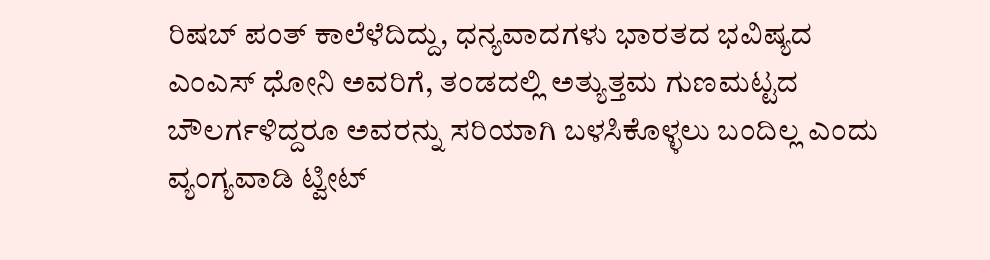ರಿಷಬ್ ಪಂತ್ ಕಾಲೆಳೆದಿದ್ದು, ಧನ್ಯವಾದಗಳು ಭಾರತದ ಭವಿಷ್ಯದ ಎಂಎಸ್ ಧೋನಿ ಅವರಿಗೆ, ತಂಡದಲ್ಲಿ ಅತ್ಯುತ್ತಮ ಗುಣಮಟ್ಟದ ಬೌಲರ್ಗಳಿದ್ದರೂ ಅವರನ್ನು ಸರಿಯಾಗಿ ಬಳಸಿಕೊಳ್ಳಲು ಬಂದಿಲ್ಲ ಎಂದು ವ್ಯಂಗ್ಯವಾಡಿ ಟ್ವೀಟ್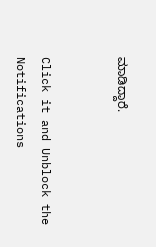ಮಾಡಿದ್ದಾರೆ.


Click it and Unblock the Notifications